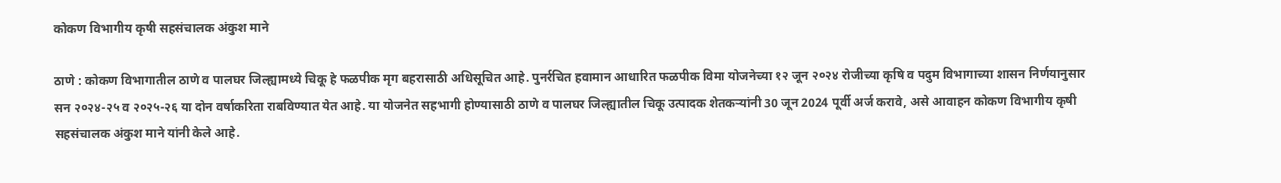कोकण विभागीय कृषी सहसंचालक अंकुश माने

ठाणे : कोकण विभागातील ठाणे व पालघर जिल्ह्यामध्ये चिकू हे फळपीक मृग बहरासाठी अधिसूचित आहे. पुनर्रचित हवामान आधारित फळपीक विमा योजनेच्या १२ जून २०२४ रोजीच्या कृषि व पदुम विभागाच्या शासन निर्णयानुसार सन २०२४-२५ व २०२५-२६ या दोन वर्षाकरिता राबविण्यात येत आहे. या योजनेत सहभागी होण्यासाठी ठाणे व पालघर जिल्ह्यातील चिकू उत्पादक शेतकऱ्यांनी 30 जून 2024 पूर्वी अर्ज करावे, असे आवाहन कोकण विभागीय कृषी सहसंचालक अंकुश माने यांनी केले आहे.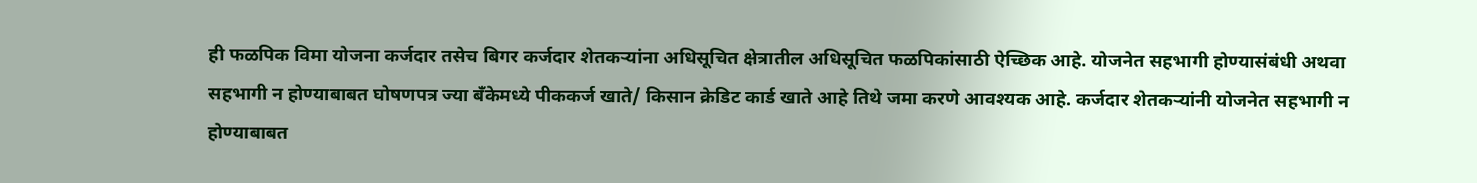ही फळपिक विमा योजना कर्जदार तसेच बिगर कर्जदार शेतकऱ्यांना अधिसूचित क्षेत्रातील अधिसूचित फळपिकांसाठी ऐच्छिक आहे. योजनेत सहभागी होण्यासंबंधी अथवा सहभागी न होण्याबाबत घोषणपत्र ज्या बँकेमध्ये पीककर्ज खाते/ किसान क्रेडिट कार्ड खाते आहे तिथे जमा करणे आवश्यक आहे. कर्जदार शेतकऱ्यांनी योजनेत सहभागी न होण्याबाबत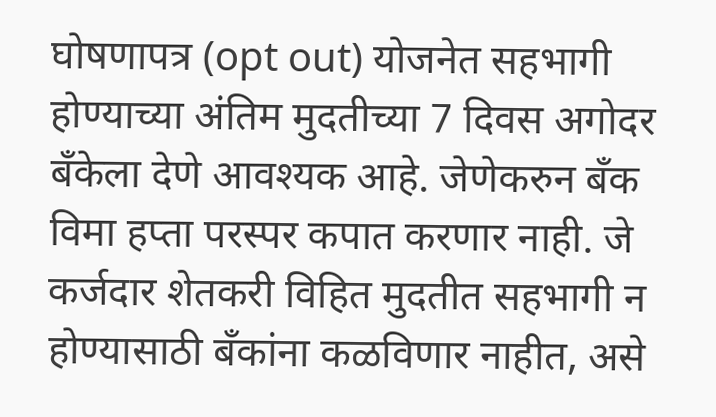घोषणापत्र (opt out) योजनेत सहभागी होण्याच्या अंतिम मुदतीच्या 7 दिवस अगोदर बँकेला देणे आवश्यक आहे. जेणेकरुन बँक विमा हप्ता परस्पर कपात करणार नाही. जे कर्जदार शेतकरी विहित मुदतीत सहभागी न होण्यासाठी बॅंकांना कळविणार नाहीत, असे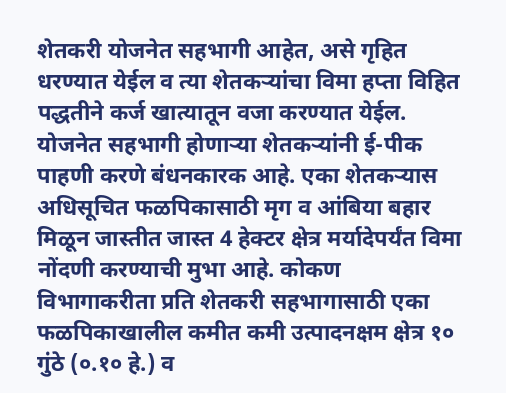शेतकरी योजनेत सहभागी आहेत, असे गृहित धरण्यात येईल व त्या शेतकऱ्यांचा विमा हप्ता विहित पद्धतीने कर्ज खात्यातून वजा करण्यात येईल.
योजनेत सहभागी होणाऱ्या शेतकऱ्यांनी ई-पीक पाहणी करणे बंधनकारक आहे. एका शेतकऱ्यास अधिसूचित फळपिकासाठी मृग व आंबिया बहार मिळून जास्तीत जास्त 4 हेक्टर क्षेत्र मर्यादेपर्यंत विमा नोंदणी करण्याची मुभा आहे. कोकण विभागाकरीता प्रति शेतकरी सहभागासाठी एका फळपिकाखालील कमीत कमी उत्पादनक्षम क्षेत्र १० गुंठे (०.१० हे.) व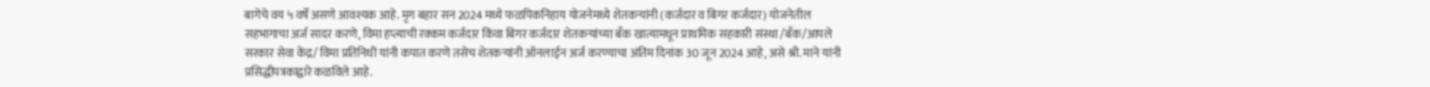बागेचे वय ५ वर्षे असणे आवश्यक आहे. मृग बहार सन 2024 मध्ये फळपिकनिहाय योजनेमध्ये शेतकऱ्यांनी (कर्जदार व बिगर कर्जदार) योजनेतील सहभागाचा अर्ज सादर करणे, विमा हप्त्याची रक्कम कर्जदार किंवा बिगर कर्जदार शेतकऱ्यांच्या बँक खात्यामधून प्राथमिक सहकारी संस्था /बँक/आपले सरकार सेवा केंद्र/ विमा प्रतिनिधी यांनी कपात करणे तसेच शेतकऱ्यांनी ऑनलाईन अर्ज करण्याचा अंतिम दिनांक 30 जून 2024 आहे, असे श्री. माने यांनी प्रसिद्धीपत्रकाद्वारे कळविले आहे.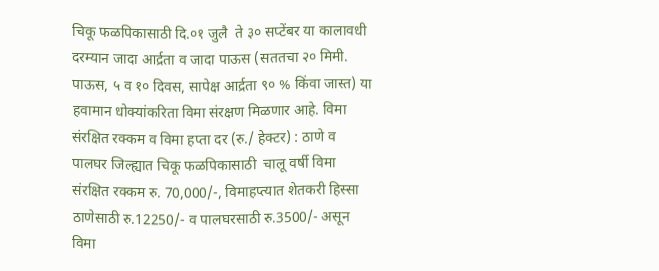चिकू फळपिकासाठी दि.०१ जुलै  ते ३० सप्टेंबर या कालावधी दरम्यान जादा आर्द्रता व जादा पाऊस (सततचा २० मिमी. पाऊस, ५ व १० दिवस, सापेक्ष आर्द्रता ९० % किंवा जास्त) या हवामान धोक्यांकरिता विमा संरक्षण मिळणार आहे. विमा संरक्षित रक्कम व विमा हप्ता दर (रु./ हेक्टर) : ठाणे व पालघर जिल्ह्यात चिकू फळपिकासाठी  चालू वर्षी विमा संरक्षित रक्कम रु. 70,000/-, विमाहप्त्यात शेतकरी हिस्सा ठाणेसाठी रु.12250/- व पालघरसाठी रु.3500/- असून विमा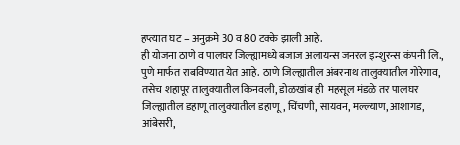हप्त्यात घट – अनुक्रमे 30 व 80 टक्के झाली आहे.
ही योजना ठाणे व पालघर जिल्ह्यामध्ये बजाज अलायन्स जनरल इन्शुरन्स कंपनी लि., पुणे मार्फत राबविण्यात येत आहे. ठाणे जिल्ह्यातील अंबरनाथ तालुक्यातील गोरेगाव, तसेच शहापूर तालुक्यातील किनवली, डोळखांब ही  महसूल मंडळे तर पालघर जिल्ह्यातील डहाणू तालुक्यातील डहाणू, चिंचणी, सायवन, मल्ल्याण, आशागड, आंबेसरी,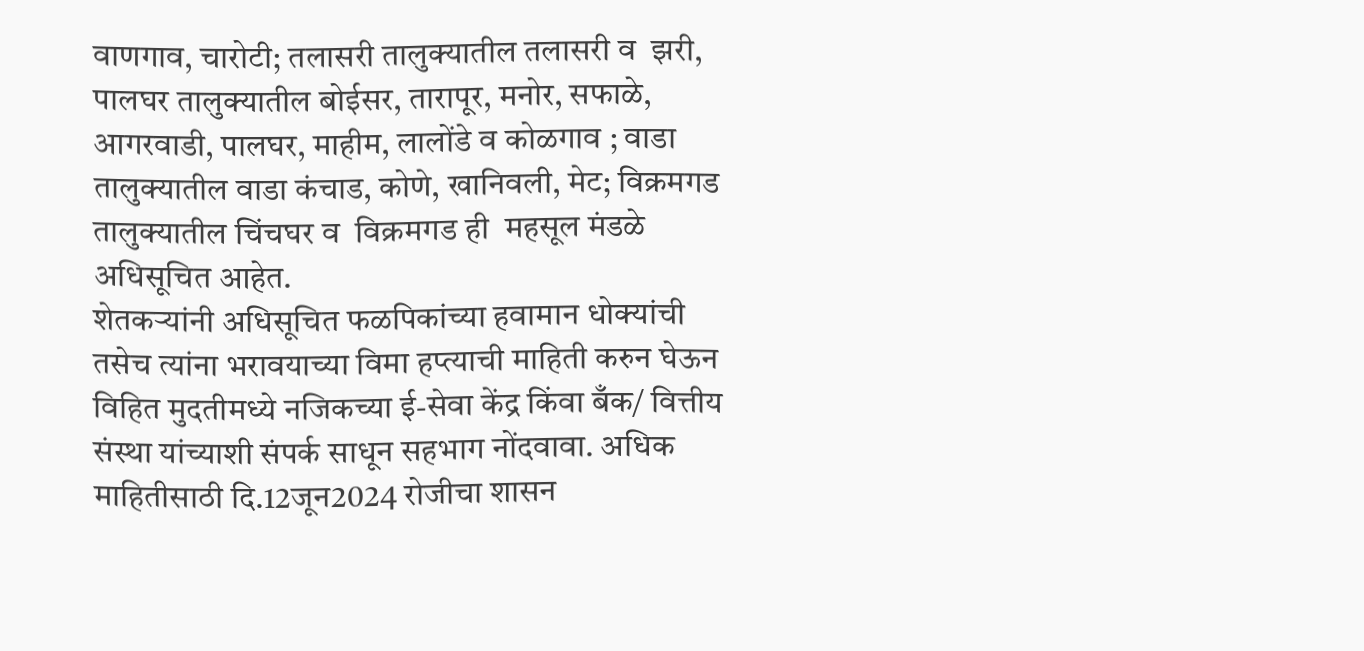वाणगाव, चारोटी; तलासरी तालुक्यातील तलासरी व  झरी, पालघर तालुक्यातील बोईसर, तारापूर, मनोर, सफाळे, आगरवाडी, पालघर, माहीम, लालोंडे व कोळगाव ; वाडा तालुक्यातील वाडा कंचाड, कोणे, खानिवली, मेट; विक्रमगड तालुक्यातील चिंचघर व  विक्रमगड ही  महसूल मंडळे अधिसूचित आहेत.
शेतकऱ्यांनी अधिसूचित फळपिकांच्या हवामान धोक्यांची तसेच त्यांना भरावयाच्या विमा हप्त्याची माहिती करुन घेऊन विहित मुदतीमध्ये नजिकच्या ई-सेवा केंद्र किंवा बँक/ वित्तीय संस्था यांच्याशी संपर्क साधून सहभाग नोंदवावा. अधिक माहितीसाठी दि.12जून2024 रोजीचा शासन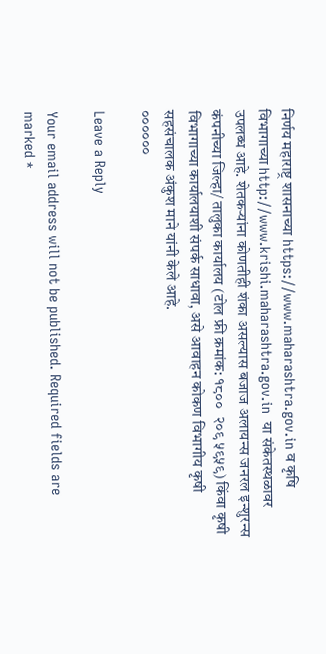निर्णय महाराष्ट्र शासनाच्या https://www.maharashtra.gov.in व कृषि विभागाच्या http://www.krishi.maharashtra.gov.in  या संकेतस्थळावर उपलब्ध आहे. शेतकऱ्यांना कोणतीही शंका असल्यास बजाज अलायन्स जनरल इन्शुरन्स कंपनीच्या जिल्हा/ तालुका कार्यालय (टोल फ्री क्रमांक: १८००  २०९ ५९५९) किंवा कृषी विभागाच्या कार्यालयाशी संपर्क साधावा, असे आवाहन कोकण विभागीय कृषी सहसंचालक अंकुश माने यांनी केले आहे.
००००००

Leave a Reply

Your email address will not be published. Required fields are marked *